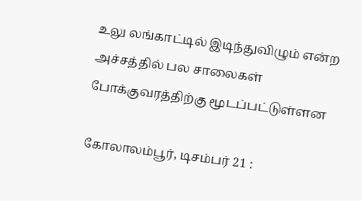உலு லங்காட்டில் இடிந்துவிழும் என்ற அச்சத்தில் பல சாலைகள் போக்குவரத்திற்கு மூடப்பட்டுள்ளன

கோலாலம்பூர், டிசம்பர் 21 :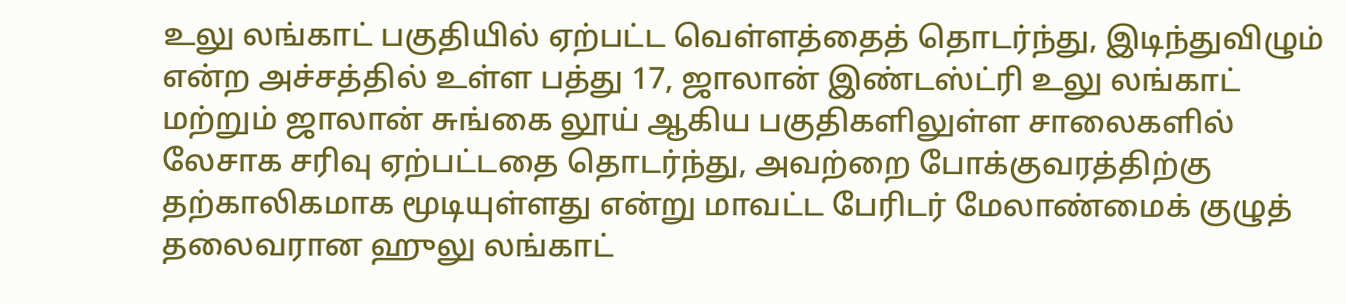உலு லங்காட் பகுதியில் ஏற்பட்ட வெள்ளத்தைத் தொடர்ந்து, இடிந்துவிழும் என்ற அச்சத்தில் உள்ள பத்து 17, ஜாலான் இண்டஸ்ட்ரி உலு லங்காட் மற்றும் ஜாலான் சுங்கை லூய் ஆகிய பகுதிகளிலுள்ள சாலைகளில் லேசாக சரிவு ஏற்பட்டதை தொடர்ந்து, அவற்றை போக்குவரத்திற்கு தற்காலிகமாக மூடியுள்ளது என்று மாவட்ட பேரிடர் மேலாண்மைக் குழுத் தலைவரான ஹுலு லங்காட்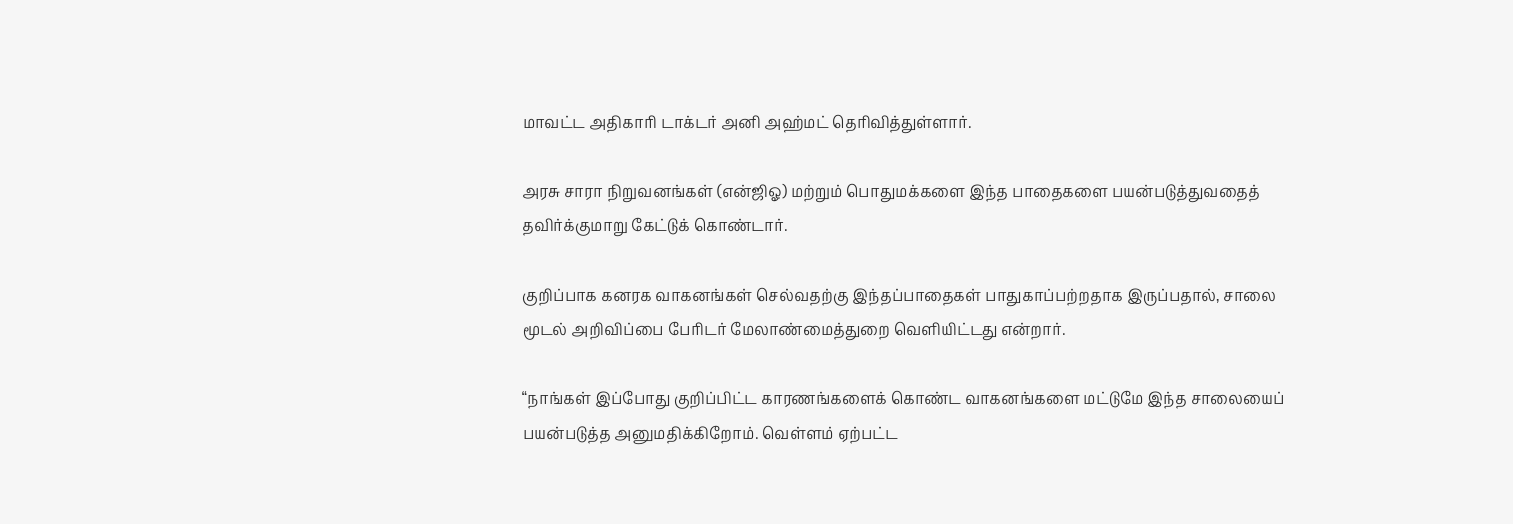மாவட்ட அதிகாரி டாக்டர் அனி அஹ்மட் தெரிவித்துள்ளார்.

அரசு சாரா நிறுவனங்கள் (என்ஜிஓ) மற்றும் பொதுமக்களை இந்த பாதைகளை பயன்படுத்துவதைத் தவிர்க்குமாறு கேட்டுக் கொண்டார்.

குறிப்பாக கனரக வாகனங்கள் செல்வதற்கு இந்தப்பாதைகள் பாதுகாப்பற்றதாக இருப்பதால், சாலை மூடல் அறிவிப்பை பேரிடர் மேலாண்மைத்துறை வெளியிட்டது என்றார்.

“நாங்கள் இப்போது குறிப்பிட்ட காரணங்களைக் கொண்ட வாகனங்களை மட்டுமே இந்த சாலையைப் பயன்படுத்த அனுமதிக்கிறோம். வெள்ளம் ஏற்பட்ட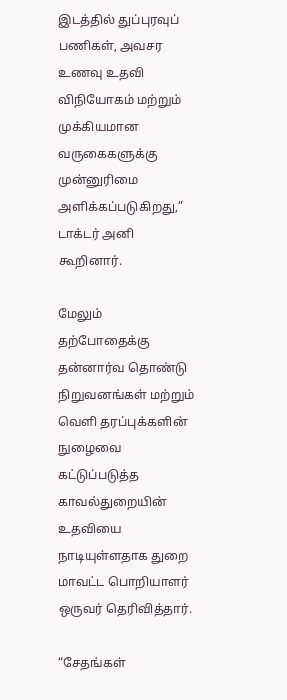இடத்தில் துப்புரவுப் பணிகள், அவசர உணவு உதவி விநியோகம் மற்றும் முக்கியமான வருகைகளுக்கு முன்னுரிமை அளிக்கப்படுகிறது,” டாக்டர் அனி கூறினார்.

மேலும் தற்போதைக்கு தன்னார்வ தொண்டு நிறுவனங்கள் மற்றும் வெளி தரப்புக்களின் நுழைவை கட்டுப்படுத்த காவல்துறையின் உதவியை நாடியுள்ளதாக துறை மாவட்ட பொறியாளர் ஒருவர் தெரிவித்தார்.

“சேதங்கள்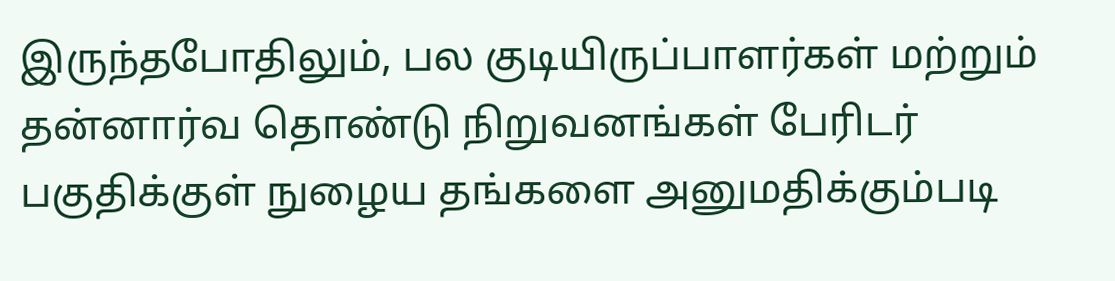இருந்தபோதிலும், பல குடியிருப்பாளர்கள் மற்றும் தன்னார்வ தொண்டு நிறுவனங்கள் பேரிடர் பகுதிக்குள் நுழைய தங்களை அனுமதிக்கும்படி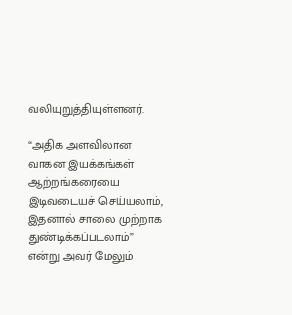வலியுறுத்தியுள்ளனர்.

“அதிக அளவிலான வாகன இயக்கங்கள் ஆற்றங்கரையை இடிவடையச் செய்யலாம், இதனால் சாலை முற்றாக துண்டிக்கப்படலாம்” என்று அவர் மேலும்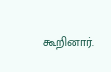கூறினார்.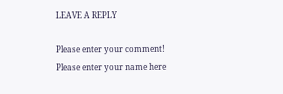LEAVE A REPLY

Please enter your comment!
Please enter your name here